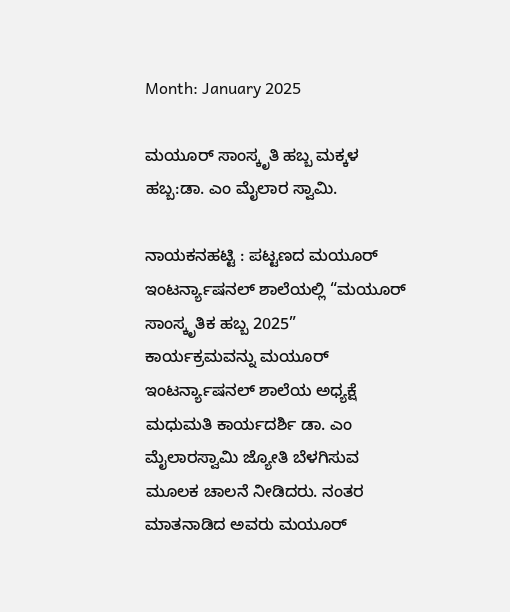Month: January 2025

ಮಯೂರ್ ಸಾಂಸ್ಕೃತಿ ಹಬ್ಬ ಮಕ್ಕಳ ಹಬ್ಬ:ಡಾ. ಎಂ ಮೈಲಾರ ಸ್ವಾಮಿ.

ನಾಯಕನಹಟ್ಟಿ : ಪಟ್ಟಣದ ಮಯೂರ್ ಇಂಟರ್ನ್ಯಾಷನಲ್ ಶಾಲೆಯಲ್ಲಿ “ಮಯೂರ್ ಸಾಂಸ್ಕೃತಿಕ ಹಬ್ಬ 2025” ಕಾರ್ಯಕ್ರಮವನ್ನು ಮಯೂರ್ ಇಂಟರ್ನ್ಯಾಷನಲ್ ಶಾಲೆಯ ಅಧ್ಯಕ್ಷೆ ಮಧುಮತಿ ಕಾರ್ಯದರ್ಶಿ ಡಾ. ಎಂ ಮೈಲಾರಸ್ವಾಮಿ ಜ್ಯೋತಿ ಬೆಳಗಿಸುವ ಮೂಲಕ ಚಾಲನೆ ನೀಡಿದರು. ನಂತರ ಮಾತನಾಡಿದ ಅವರು ಮಯೂರ್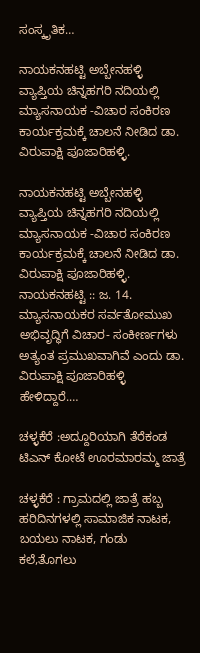ಸಂಸ್ಕೃತಿಕ…

ನಾಯಕನಹಟ್ಟಿ ಅಬ್ಬೇನಹಳ್ಳಿ ವ್ಯಾಪ್ತಿಯ ಚಿನ್ನಹಗರಿ ನದಿಯಲ್ಲಿ ಮ್ಯಾಸನಾಯಕ -ವಿಚಾರ ಸಂಕಿರಣ ಕಾರ್ಯಕ್ರಮಕ್ಕೆ ಚಾಲನೆ ನೀಡಿದ ಡಾ. ವಿರುಪಾಕ್ಷಿ ಪೂಜಾರಿಹಳ್ಳಿ.

ನಾಯಕನಹಟ್ಟಿ ಅಬ್ಬೇನಹಳ್ಳಿ ವ್ಯಾಪ್ತಿಯ ಚಿನ್ನಹಗರಿ ನದಿಯಲ್ಲಿ ಮ್ಯಾಸನಾಯಕ -ವಿಚಾರ ಸಂಕಿರಣ ಕಾರ್ಯಕ್ರಮಕ್ಕೆ ಚಾಲನೆ ನೀಡಿದ ಡಾ. ವಿರುಪಾಕ್ಷಿ ಪೂಜಾರಿಹಳ್ಳಿ. ನಾಯಕನಹಟ್ಟಿ :: ಜ. 14. ಮ್ಯಾಸನಾಯಕರ ಸರ್ವತೋಮುಖ ಅಭಿವೃದ್ಧಿಗೆ ವಿಚಾರ- ಸಂಕೀರ್ಣಗಳು ಅತ್ಯಂತ ಪ್ರಮುಖವಾಗಿವೆ ಎಂದು ಡಾ. ವಿರುಪಾಕ್ಷಿ ಪೂಜಾರಿಹಳ್ಳಿ ಹೇಳಿದ್ದಾರೆ.…

ಚಳ್ಳಕೆರೆ :ಅದ್ದೂರಿಯಾಗಿ ತೆರೆಕಂಡ ಟಿಎನ್ ಕೋಟೆ ಊರಮಾರಮ್ಮ ಜಾತ್ರೆ

ಚಳ್ಳಕೆರೆ : ಗ್ರಾಮದಲ್ಲಿ ಜಾತ್ರೆ ಹಬ್ಬ ಹರಿದಿನಗಳಲ್ಲಿ ಸಾಮಾಜಿಕ ನಾಟಕ, ಬಯಲು ನಾಟಕ, ಗಂಡು ಕಲೆ,ತೊಗಲು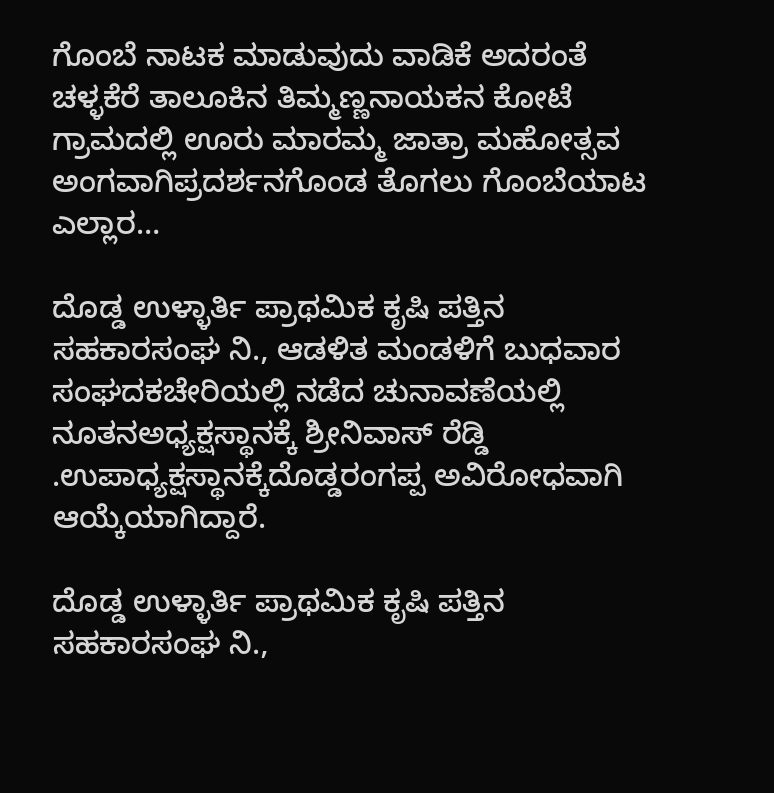ಗೊಂಬೆ ನಾಟಕ ಮಾಡುವುದು ವಾಡಿಕೆ ಅದರಂತೆ ಚಳ್ಳಕೆರೆ ತಾಲೂಕಿನ ತಿಮ್ಮಣ್ಣನಾಯಕನ ಕೋಟೆ ಗ್ರಾಮದಲ್ಲಿ ಊರು ಮಾರಮ್ಮ ಜಾತ್ರಾ ಮಹೋತ್ಸವ ಅಂಗವಾಗಿಪ್ರದರ್ಶನಗೊಂಡ ತೊಗಲು ಗೊಂಬೆಯಾಟ ಎಲ್ಲಾರ…

ದೊಡ್ಡ ಉಳ್ಳಾರ್ತಿ ಪ್ರಾಥಮಿಕ ಕೃಷಿ ಪತ್ತಿನ ಸಹಕಾರಸಂಘ ನಿ., ಆಡಳಿತ ಮಂಡಳಿಗೆ ಬುಧವಾರ ಸಂಘದಕಚೇರಿಯಲ್ಲಿ ನಡೆದ ಚುನಾವಣೆಯಲ್ಲಿ ನೂತನಅಧ್ಯಕ್ಷಸ್ಥಾನಕ್ಕೆ ಶ್ರೀನಿವಾಸ್ ರೆಡ್ಡಿ .ಉಪಾಧ್ಯಕ್ಷಸ್ಥಾನಕ್ಕೆದೊಡ್ಡರಂಗಪ್ಪ ಅವಿರೋಧವಾಗಿ ಆಯ್ಕೆಯಾಗಿದ್ದಾರೆ.

ದೊಡ್ಡ ಉಳ್ಳಾರ್ತಿ ಪ್ರಾಥಮಿಕ ಕೃಷಿ ಪತ್ತಿನ ಸಹಕಾರಸಂಘ ನಿ.,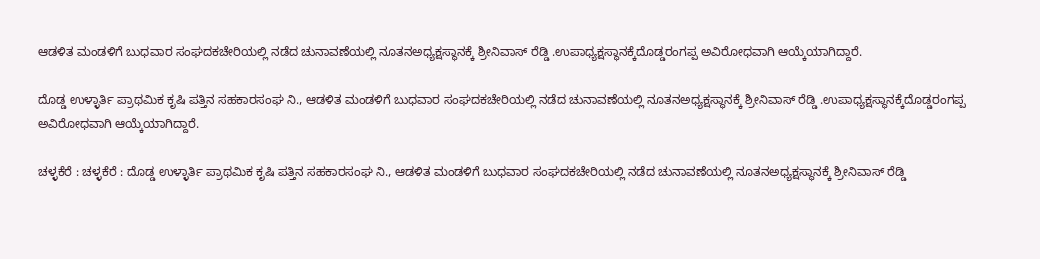ಆಡಳಿತ ಮಂಡಳಿಗೆ ಬುಧವಾರ ಸಂಘದಕಚೇರಿಯಲ್ಲಿ ನಡೆದ ಚುನಾವಣೆಯಲ್ಲಿ ನೂತನಅಧ್ಯಕ್ಷಸ್ಥಾನಕ್ಕೆ ಶ್ರೀನಿವಾಸ್ ರೆಡ್ಡಿ .ಉಪಾಧ್ಯಕ್ಷಸ್ಥಾನಕ್ಕೆದೊಡ್ಡರಂಗಪ್ಪ ಅವಿರೋಧವಾಗಿ ಆಯ್ಕೆಯಾಗಿದ್ದಾರೆ.

ದೊಡ್ಡ ಉಳ್ಳಾರ್ತಿ ಪ್ರಾಥಮಿಕ ಕೃಷಿ ಪತ್ತಿನ ಸಹಕಾರಸಂಘ ನಿ., ಆಡಳಿತ ಮಂಡಳಿಗೆ ಬುಧವಾರ ಸಂಘದಕಚೇರಿಯಲ್ಲಿ ನಡೆದ ಚುನಾವಣೆಯಲ್ಲಿ ನೂತನಅಧ್ಯಕ್ಷಸ್ಥಾನಕ್ಕೆ ಶ್ರೀನಿವಾಸ್ ರೆಡ್ಡಿ .ಉಪಾಧ್ಯಕ್ಷಸ್ಥಾನಕ್ಕೆದೊಡ್ಡರಂಗಪ್ಪ ಅವಿರೋಧವಾಗಿ ಆಯ್ಕೆಯಾಗಿದ್ದಾರೆ.

ಚಳ್ಳಕೆರೆ : ಚಳ್ಳಕೆರೆ : ದೊಡ್ಡ ಉಳ್ಳಾರ್ತಿ ಪ್ರಾಥಮಿಕ ಕೃಷಿ ಪತ್ತಿನ ಸಹಕಾರಸಂಘ ನಿ., ಆಡಳಿತ ಮಂಡಳಿಗೆ ಬುಧವಾರ ಸಂಘದಕಚೇರಿಯಲ್ಲಿ ನಡೆದ ಚುನಾವಣೆಯಲ್ಲಿ ನೂತನಅಧ್ಯಕ್ಷಸ್ಥಾನಕ್ಕೆ ಶ್ರೀನಿವಾಸ್ ರೆಡ್ಡಿ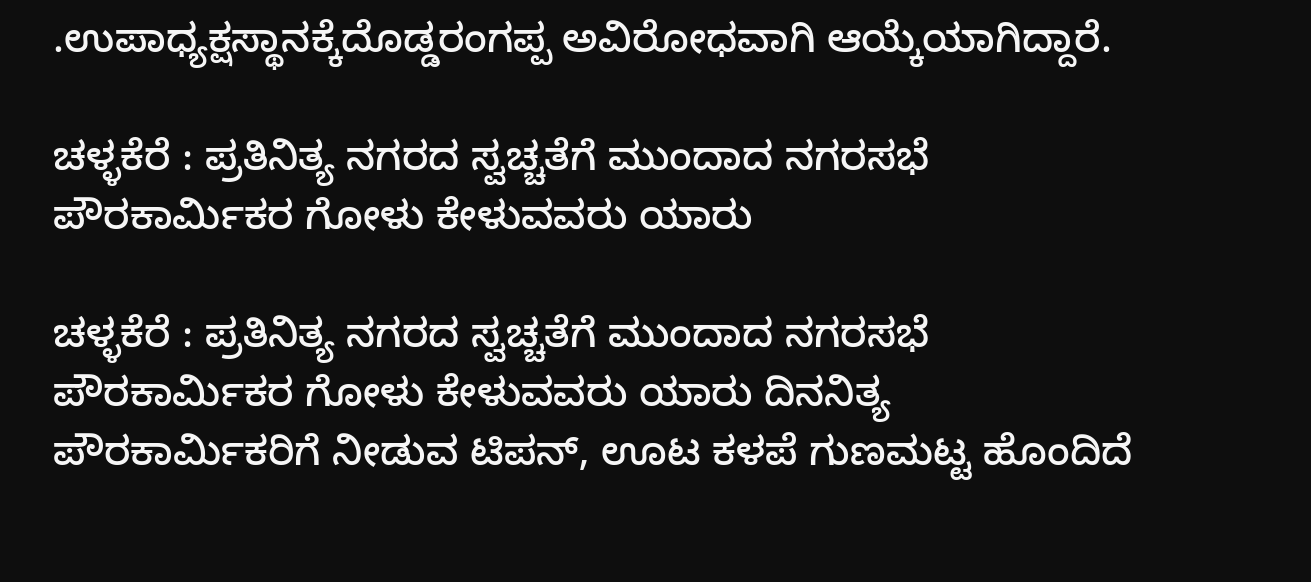.ಉಪಾಧ್ಯಕ್ಷಸ್ಥಾನಕ್ಕೆದೊಡ್ಡರಂಗಪ್ಪ ಅವಿರೋಧವಾಗಿ ಆಯ್ಕೆಯಾಗಿದ್ದಾರೆ.

ಚಳ್ಳಕೆರೆ : ಪ್ರತಿನಿತ್ಯ ನಗರದ ಸ್ವಚ್ಚತೆಗೆ ಮುಂದಾದ ನಗರಸಭೆ ಪೌರಕಾರ್ಮಿಕರ ಗೋಳು ಕೇಳುವವರು ಯಾರು

ಚಳ್ಳಕೆರೆ : ಪ್ರತಿನಿತ್ಯ ನಗರದ ಸ್ವಚ್ಚತೆಗೆ ಮುಂದಾದ ನಗರಸಭೆ ಪೌರಕಾರ್ಮಿಕರ ಗೋಳು ಕೇಳುವವರು ಯಾರು ದಿನನಿತ್ಯ ಪೌರಕಾರ್ಮಿಕರಿಗೆ ನೀಡುವ ಟಿಪನ್, ಊಟ‌ ಕಳಪೆ ಗುಣಮಟ್ಟ ಹೊಂದಿದೆ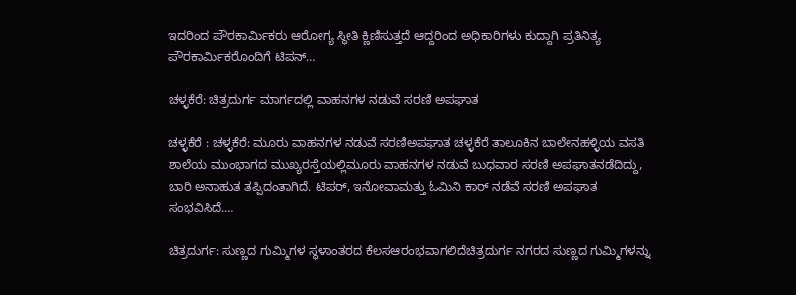ಇದರಿಂದ ಪೌರಕಾರ್ಮಿಕರು ಆರೋಗ್ಯ ಸ್ಥೀತಿ ಕ್ಣಿಣಿಸುತ್ತದೆ ಆದ್ದರಿಂದ ಅಧಿಕಾರಿಗಳು ಕುದ್ದಾಗಿ ಪ್ರತಿನಿತ್ಯ ಪೌರಕಾರ್ಮಿಕರೊಂದಿಗೆ ಟಿಪನ್…

ಚಳ್ಳಕೆರೆ: ಚಿತ್ರದುರ್ಗ ಮಾರ್ಗದಲ್ಲಿ ವಾಹನಗಳ ನಡುವೆ ಸರಣಿ ಅಪಘಾತ

ಚಳ್ಳಕೆರೆ : ಚಳ್ಳಕೆರೆ: ಮೂರು ವಾಹನಗಳ ನಡುವೆ ಸರಣಿಅಪಘಾತ ಚಳ್ಳಕೆರೆ ತಾಲೂಕಿನ ಬಾಲೇನಹಳ್ಳಿಯ ವಸತಿ ಶಾಲೆಯ ಮುಂಭಾಗದ ಮುಖ್ಯರಸ್ತೆಯಲ್ಲಿಮೂರು ವಾಹನಗಳ ನಡುವೆ ಬುಧವಾರ ಸರಣಿ ಅಪಘಾತನಡೆದಿದ್ದು, ಬಾರಿ ಅನಾಹುತ ತಪ್ಪಿದಂತಾಗಿದೆ. ಟಿಪರ್, ಇನೋವಾಮತ್ತು ಓಮಿನಿ ಕಾರ್ ನಡೆವೆ ಸರಣಿ ಅಪಘಾತ ಸಂಭವಿಸಿದೆ.…

ಚಿತ್ರದುರ್ಗ: ಸುಣ್ಣದ ಗುಮ್ಮಿಗಳ ಸ್ಥಳಾಂತರದ ಕೆಲಸಆರಂಭವಾಗಲಿದೆಚಿತ್ರದುರ್ಗ ನಗರದ ಸುಣ್ಣದ ಗುಮ್ಮಿಗಳನ್ನು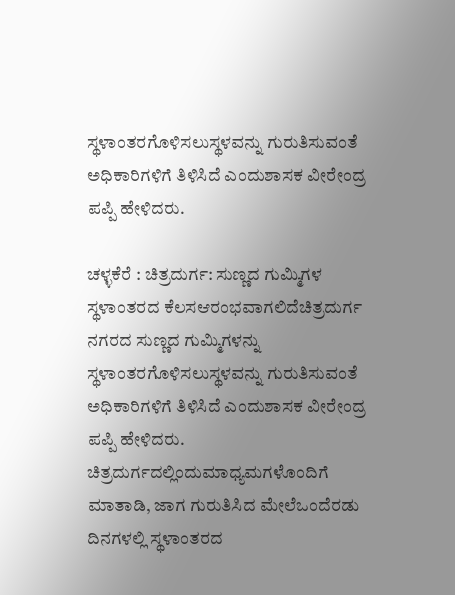ಸ್ಥಳಾಂತರಗೊಳಿಸಲುಸ್ಥಳವನ್ನು ಗುರುತಿಸುವಂತೆ ಅಧಿಕಾರಿಗಳಿಗೆ ತಿಳಿಸಿದೆ ಎಂದುಶಾಸಕ ವೀರೇಂದ್ರ ಪಪ್ಪಿ ಹೇಳಿದರು.

ಚಳ್ಳಕೆರೆ : ಚಿತ್ರದುರ್ಗ: ಸುಣ್ಣದ ಗುಮ್ಮಿಗಳ ಸ್ಥಳಾಂತರದ ಕೆಲಸಆರಂಭವಾಗಲಿದೆಚಿತ್ರದುರ್ಗ ನಗರದ ಸುಣ್ಣದ ಗುಮ್ಮಿಗಳನ್ನು ಸ್ಥಳಾಂತರಗೊಳಿಸಲುಸ್ಥಳವನ್ನು ಗುರುತಿಸುವಂತೆ ಅಧಿಕಾರಿಗಳಿಗೆ ತಿಳಿಸಿದೆ ಎಂದುಶಾಸಕ ವೀರೇಂದ್ರ ಪಪ್ಪಿ ಹೇಳಿದರು. ಚಿತ್ರದುರ್ಗದಲ್ಲಿಂದುಮಾಧ್ಯಮಗಳೊಂದಿಗೆ ಮಾತಾಡಿ, ಜಾಗ ಗುರುತಿಸಿದ ಮೇಲೆಒಂದೆರಡು ದಿನಗಳಲ್ಲಿ ಸ್ಥಳಾಂತರದ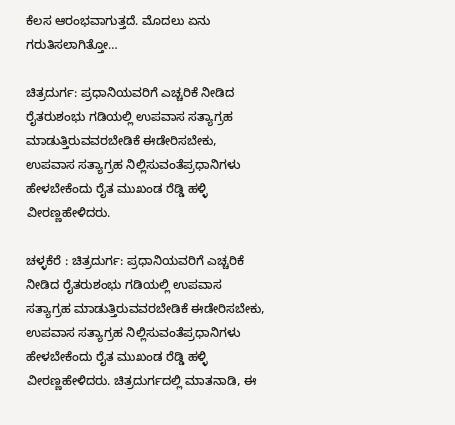ಕೆಲಸ ಆರಂಭವಾಗುತ್ತದೆ. ಮೊದಲು ಏನು ಗರುತಿಸಲಾಗಿತ್ತೋ…

ಚಿತ್ರದುರ್ಗ: ಪ್ರಧಾನಿಯವರಿಗೆ ಎಚ್ಚರಿಕೆ ನೀಡಿದ ರೈತರುಶಂಭು ಗಡಿಯಲ್ಲಿ ಉಪವಾಸ ಸತ್ಯಾಗ್ರಹ ಮಾಡುತ್ತಿರುವವರಬೇಡಿಕೆ ಈಡೇರಿಸಬೇಕು, ಉಪವಾಸ ಸತ್ಯಾಗ್ರಹ ನಿಲ್ಲಿಸುವಂತೆಪ್ರಧಾನಿಗಳು ಹೇಳಬೇಕೆಂದು ರೈತ ಮುಖಂಡ ರೆಡ್ಡಿ ಹಳ್ಳಿ ವೀರಣ್ಣಹೇಳಿದರು.

ಚಳ್ಳಕೆರೆ : ಚಿತ್ರದುರ್ಗ: ಪ್ರಧಾನಿಯವರಿಗೆ ಎಚ್ಚರಿಕೆ ನೀಡಿದ ರೈತರುಶಂಭು ಗಡಿಯಲ್ಲಿ ಉಪವಾಸ ಸತ್ಯಾಗ್ರಹ ಮಾಡುತ್ತಿರುವವರಬೇಡಿಕೆ ಈಡೇರಿಸಬೇಕು, ಉಪವಾಸ ಸತ್ಯಾಗ್ರಹ ನಿಲ್ಲಿಸುವಂತೆಪ್ರಧಾನಿಗಳು ಹೇಳಬೇಕೆಂದು ರೈತ ಮುಖಂಡ ರೆಡ್ಡಿ ಹಳ್ಳಿ ವೀರಣ್ಣಹೇಳಿದರು. ಚಿತ್ರದುರ್ಗದಲ್ಲಿ ಮಾತನಾಡಿ, ಈ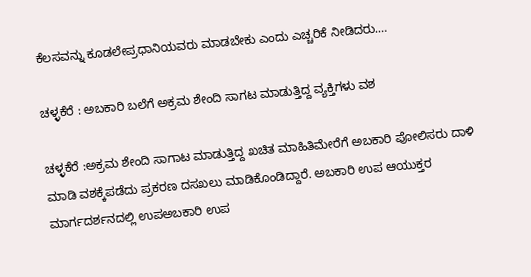ಕೆಲಸವನ್ನು ಕೂಡಲೇಪ್ರಧಾನಿಯವರು ಮಾಡಬೇಕು ಎಂದು ಎಚ್ಚರಿಕೆ ನೀಡಿದರು.…

ಚಳ್ಳಕೆರೆ : ಅಬಕಾರಿ ಬಲೆಗೆ ಅಕ್ರಮ ಶೇಂದಿ ಸಾಗಟ ಮಾಡುತ್ತಿದ್ದ ವ್ಯಕ್ತಿಗಳು ವಶ

ಚಳ್ಳಕೆರೆ :ಅಕ್ರಮ ಶೇಂದಿ ಸಾಗಾಟ ಮಾಡುತ್ತಿದ್ದ ಖಚಿತ ಮಾಹಿತಿಮೇರೆಗೆ ಅಬಕಾರಿ ಪೋಲಿಸರು ದಾಳಿ ಮಾಡಿ ವಶಕ್ಕೆಪಡೆದು ಪ್ರಕರಣ ದಸಖಲು ಮಾಡಿಕೊಂಡಿದ್ದಾರೆ. ಅಬಕಾರಿ ಉಪ ಆಯುಕ್ತರ ಮಾರ್ಗದರ್ಶನದಲ್ಲಿ ಉಪಅಬಕಾರಿ ಉಪ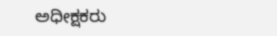ಅಧೀಕ್ಷಕರು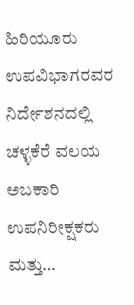ಹಿರಿಯೂರು ಉಪವಿಭಾಗರವರ ನಿರ್ದೇಶನದಲ್ಲಿ ಚಳ್ಳಕೆರೆ ವಲಯ ಅಬಕಾರಿ ಉಪನಿರೀಕ್ಷಕರು ಮತ್ತು…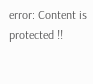error: Content is protected !!